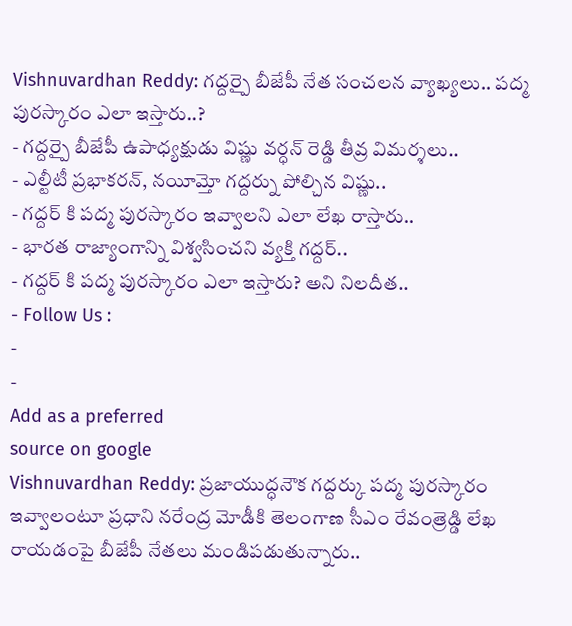Vishnuvardhan Reddy: గద్దర్పై బీజేపీ నేత సంచలన వ్యాఖ్యలు.. పద్మ పురస్కారం ఎలా ఇస్తారు..?
- గద్దర్పై బీజేపీ ఉపాధ్యక్షుడు విష్ణు వర్ధన్ రెడ్డి తీవ్ర విమర్శలు..
- ఎల్టీటీ ప్రభాకరన్, నయీమ్తో గద్దర్ను పోల్చిన విష్ణు..
- గద్దర్ కి పద్మ పురస్కారం ఇవ్వాలని ఎలా లేఖ రాస్తారు..
- భారత రాజ్యాంగాన్ని విశ్వసించని వ్యక్తి గద్దర్..
- గద్దర్ కి పద్మ పురస్కారం ఎలా ఇస్తారు? అని నిలదీత..
- Follow Us :
-
-
Add as a preferred
source on google
Vishnuvardhan Reddy: ప్రజాయుద్ధనౌక గద్దర్కు పద్మ పురస్కారం ఇవ్వాలంటూ ప్రధాని నరేంద్ర మోడీకి తెలంగాణ సీఎం రేవంత్రెడ్డి లేఖ రాయడంపై బీజేపీ నేతలు మండిపడుతున్నారు..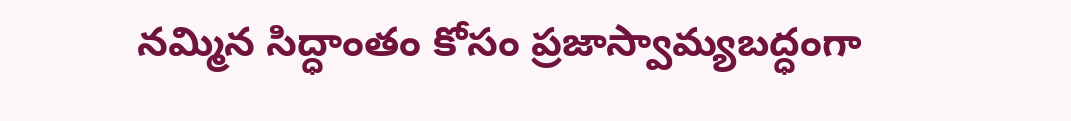నమ్మిన సిద్ధాంతం కోసం ప్రజాస్వామ్యబద్ధంగా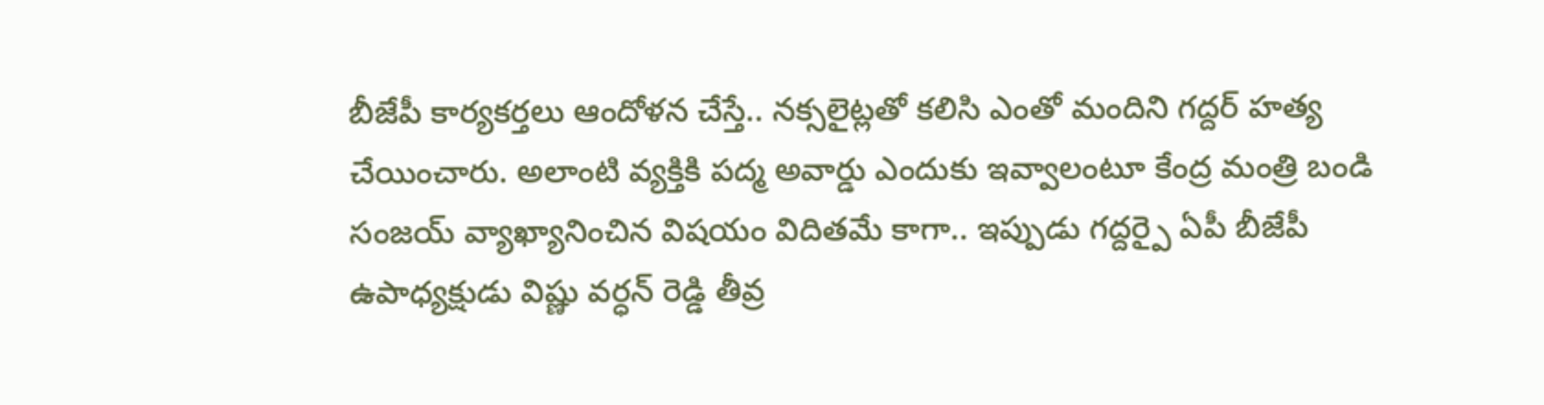బీజేపీ కార్యకర్తలు ఆందోళన చేస్తే.. నక్సలైట్లతో కలిసి ఎంతో మందిని గద్దర్ హత్య చేయించారు. అలాంటి వ్యక్తికి పద్మ అవార్డు ఎందుకు ఇవ్వాలంటూ కేంద్ర మంత్రి బండి సంజయ్ వ్యాఖ్యానించిన విషయం విదితమే కాగా.. ఇప్పుడు గద్దర్పై ఏపీ బీజేపీ ఉపాధ్యక్షుడు విష్ణు వర్ధన్ రెడ్డి తీవ్ర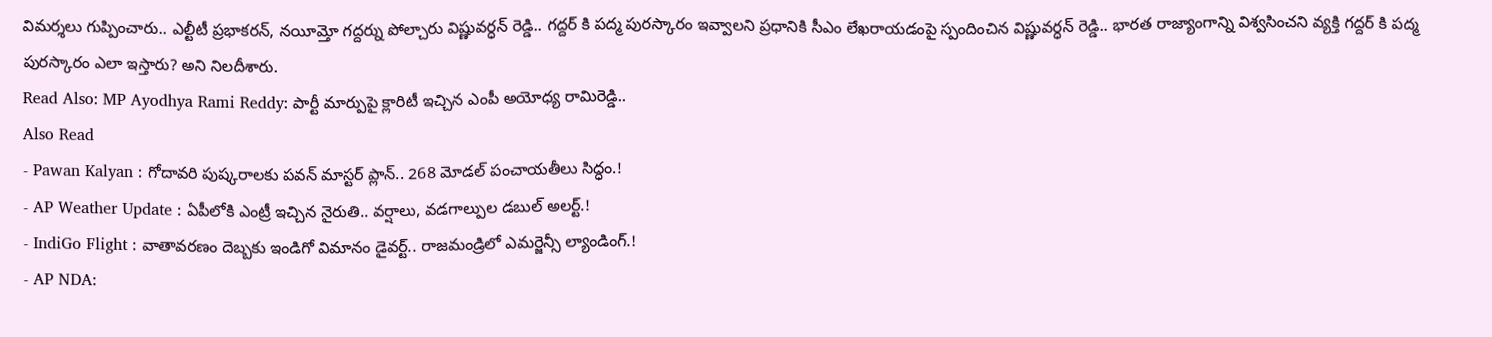విమర్శలు గుప్పించారు.. ఎల్టీటీ ప్రభాకరన్, నయీమ్తో గద్దర్ను పోల్చారు విష్ణువర్ధన్ రెడ్డి.. గద్దర్ కి పద్మ పురస్కారం ఇవ్వాలని ప్రధానికి సీఎం లేఖరాయడంపై స్పందించిన విష్ణువర్ధన్ రెడ్డి.. భారత రాజ్యాంగాన్ని విశ్వసించని వ్యక్తి గద్దర్ కి పద్మ పురస్కారం ఎలా ఇస్తారు? అని నిలదీశారు.
Read Also: MP Ayodhya Rami Reddy: పార్టీ మార్పుపై క్లారిటీ ఇచ్చిన ఎంపీ అయోధ్య రామిరెడ్డి..
Also Read
- Pawan Kalyan : గోదావరి పుష్కరాలకు పవన్ మాస్టర్ ప్లాన్.. 268 మోడల్ పంచాయతీలు సిద్ధం.!
- AP Weather Update : ఏపీలోకి ఎంట్రీ ఇచ్చిన నైరుతి.. వర్షాలు, వడగాల్పుల డబుల్ అలర్ట్.!
- IndiGo Flight : వాతావరణం దెబ్బకు ఇండిగో విమానం డైవర్ట్.. రాజమండ్రిలో ఎమర్జెన్సీ ల్యాండింగ్.!
- AP NDA: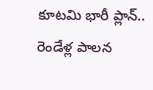కూటమి భారీ ప్లాన్.. రెండేళ్ల పాలన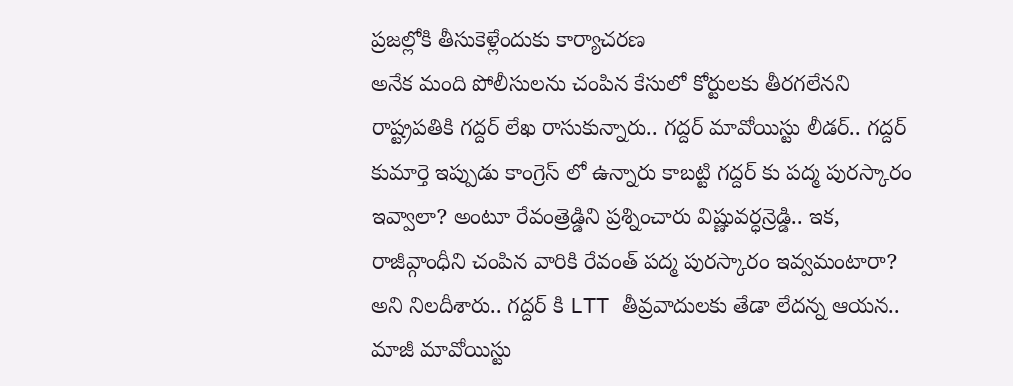ప్రజల్లోకి తీసుకెళ్లేందుకు కార్యాచరణ
అనేక మంది పోలీసులను చంపిన కేసులో కోర్టులకు తీరగలేనని రాష్ట్రపతికి గద్దర్ లేఖ రాసుకున్నారు.. గద్దర్ మావోయిస్టు లీడర్.. గద్దర్ కుమార్తె ఇప్పుడు కాంగ్రెస్ లో ఉన్నారు కాబట్టి గద్దర్ కు పద్మ పురస్కారం ఇవ్వాలా? అంటూ రేవంత్రెడ్డిని ప్రశ్నించారు విష్ణువర్ధన్రెడ్డి.. ఇక, రాజీవ్గాంధీని చంపిన వారికి రేవంత్ పద్మ పురస్కారం ఇవ్వమంటారా? అని నిలదీశారు.. గద్దర్ కి LTT తీవ్రవాదులకు తేడా లేదన్న ఆయన.. మాజీ మావోయిస్టు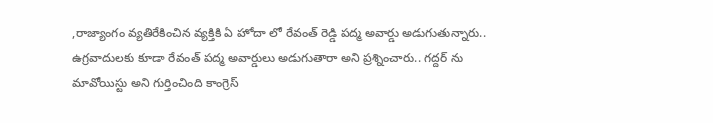,రాజ్యాంగం వ్యతిరేకించిన వ్యక్తికి ఏ హోదా లో రేవంత్ రెడ్డి పద్మ అవార్డు అడుగుతున్నారు.. ఉగ్రవాదులకు కూడా రేవంత్ పద్మ అవార్డులు అడుగుతారా అని ప్రశ్నించారు.. గద్దర్ ను మావోయిస్టు అని గుర్తించింది కాంగ్రెస్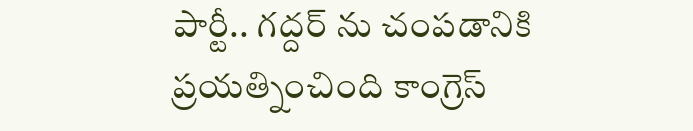పార్టీ.. గద్దర్ ను చంపడానికి ప్రయత్నించింది కాంగ్రెస్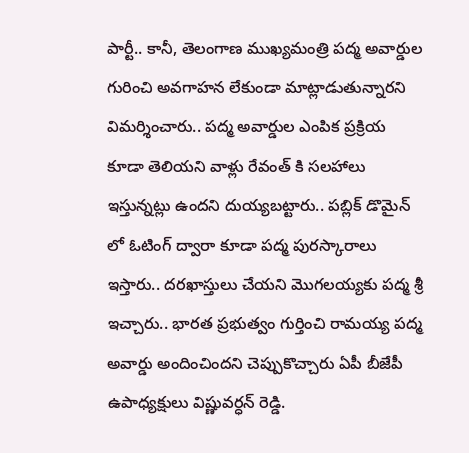పార్టీ.. కానీ, తెలంగాణ ముఖ్యమంత్రి పద్మ అవార్డుల గురించి అవగాహన లేకుండా మాట్లాడుతున్నారని విమర్శించారు.. పద్మ అవార్డుల ఎంపిక ప్రక్రియ కూడా తెలియని వాళ్లు రేవంత్ కి సలహాలు ఇస్తున్నట్లు ఉందని దుయ్యబట్టారు.. పబ్లిక్ డొమైన్ లో ఓటింగ్ ద్వారా కూడా పద్మ పురస్కారాలు ఇస్తారు.. దరఖాస్తులు చేయని మొగలయ్యకు పద్మ శ్రీ ఇచ్చారు.. భారత ప్రభుత్వం గుర్తించి రామయ్య పద్మ అవార్డు అందించిందని చెప్పుకొచ్చారు ఏపీ బీజేపీ ఉపాధ్యక్షులు విష్ణువర్ధన్ రెడ్డి.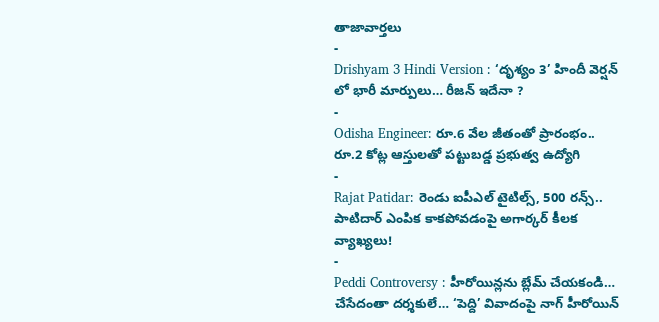తాజావార్తలు
-
Drishyam 3 Hindi Version : ‘దృశ్యం 3’ హిందీ వెర్షన్ లో భారీ మార్పులు… రీజన్ ఇదేనా ?
-
Odisha Engineer: రూ.6 వేల జీతంతో ప్రారంభం.. రూ.2 కోట్ల ఆస్తులతో పట్టుబడ్డ ప్రభుత్వ ఉద్యోగి
-
Rajat Patidar: రెండు ఐపీఎల్ టైటిల్స్, 500 రన్స్.. పాటిదార్ ఎంపిక కాకపోవడంపై అగార్కర్ కీలక వ్యాఖ్యలు!
-
Peddi Controversy : హీరోయిన్లను బ్లేమ్ చేయకండి… చేసేదంతా దర్శకులే… ‘పెద్ది’ వివాదంపై నాగ్ హీరోయిన్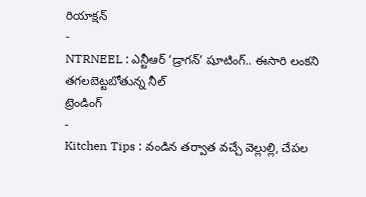రియాక్షన్
-
NTRNEEL : ఎన్టీఆర్ ‘డ్రాగన్’ షూటింగ్.. ఈసారి లంకని తగలబెట్టబోతున్న నీల్
ట్రెండింగ్
-
Kitchen Tips : వండిన తర్వాత వచ్చే వెల్లుల్లి, చేపల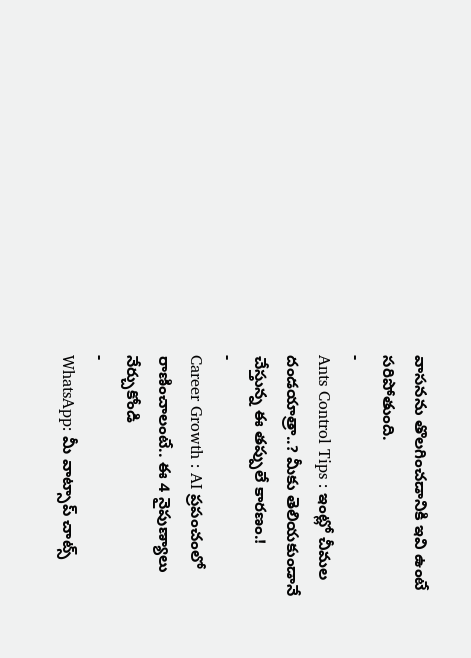వాసనను తొలగించడానికి ఇవి ఉంటే సరిపోతుంది.
-
Ants Control Tips : ఇంట్లో చీమల దండయాత్రా..? మీకు తెలియకుండానే చేస్తున్న ఈ తప్పులే కారణం.!
-
Career Growth : AI ప్రపంచంలో రాణించాలంటే.. ఈ 4 నైపుణ్యాలు నేర్చుకోండి
-
WhatsApp: మీ వాట్సాప్ చాట్స్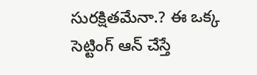సురక్షితమేనా.? ఈ ఒక్క సెట్టింగ్ ఆన్ చేస్తే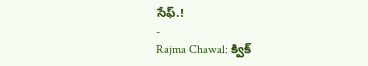సేఫ్.!
-
Rajma Chawal: క్విక్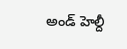అండ్ హెల్దీ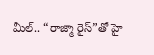మీల్.. “రాజ్మా రైస్”తో హై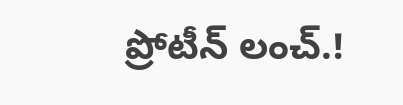ప్రోటీన్ లంచ్.!